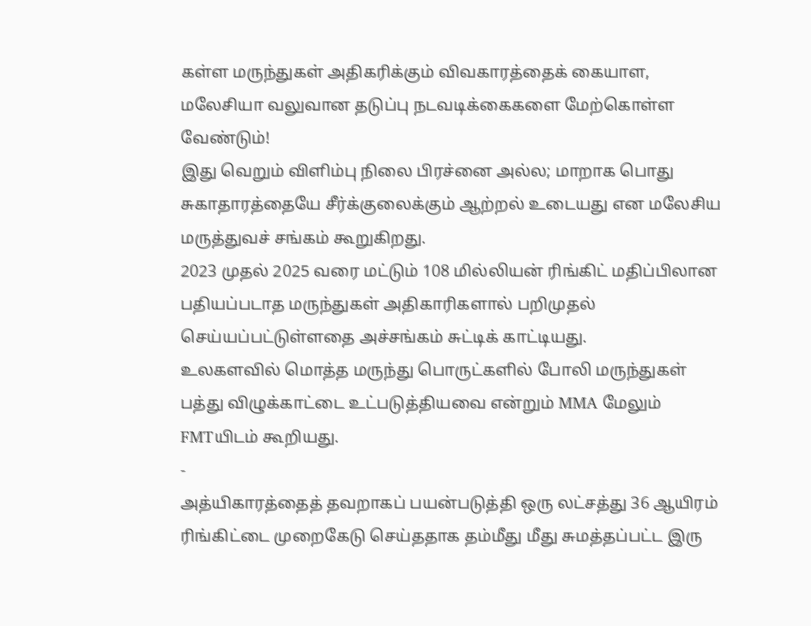கள்ள மருந்துகள் அதிகரிக்கும் விவகாரத்தைக் கையாள, மலேசியா வலுவான தடுப்பு நடவடிக்கைகளை மேற்கொள்ள வேண்டும்!
இது வெறும் விளிம்பு நிலை பிரச்னை அல்ல; மாறாக பொது சுகாதாரத்தையே சீர்க்குலைக்கும் ஆற்றல் உடையது என மலேசிய மருத்துவச் சங்கம் கூறுகிறது.
2023 முதல் 2025 வரை மட்டும் 108 மில்லியன் ரிங்கிட் மதிப்பிலான பதியப்படாத மருந்துகள் அதிகாரிகளால் பறிமுதல் செய்யப்பட்டுள்ளதை அச்சங்கம் சுட்டிக் காட்டியது.
உலகளவில் மொத்த மருந்து பொருட்களில் போலி மருந்துகள் பத்து விழுக்காட்டை உட்படுத்தியவை என்றும் MMA மேலும் FMTயிடம் கூறியது.
-
அத்யிகாரத்தைத் தவறாகப் பயன்படுத்தி ஒரு லட்சத்து 36 ஆயிரம் ரிங்கிட்டை முறைகேடு செய்ததாக தம்மீது மீது சுமத்தப்பட்ட இரு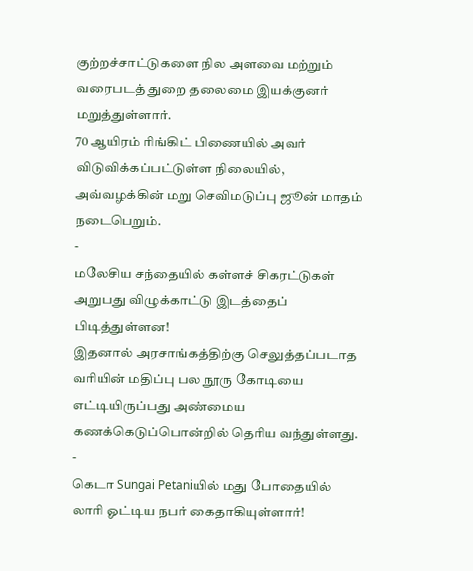குற்றச்சாட்டுகளை நில அளவை மற்றும் வரைபடத் துறை தலைமை இயக்குனர் மறுத்துள்ளார்.
70 ஆயிரம் ரிங்கிட் பிணையில் அவர் விடுவிக்கப்பட்டுள்ள நிலையில், அவ்வழக்கின் மறு செவிமடுப்பு ஜூன் மாதம் நடைபெறும்.
-
மலேசிய சந்தையில் கள்ளச் சிகரட்டுகள் அறுபது விழுக்காட்டு இடத்தைப் பிடித்துள்ளன!
இதனால் அரசாங்கத்திற்கு செலுத்தப்படாத வரியின் மதிப்பு பல நூரு கோடியை எட்டியிருப்பது அண்மைய கணக்கெடுப்பொன்றில் தெரிய வந்துள்ளது.
-
கெடா Sungai Petaniயில் மது போதையில் லாரி ஓட்டிய நபர் கைதாகியுள்ளார்!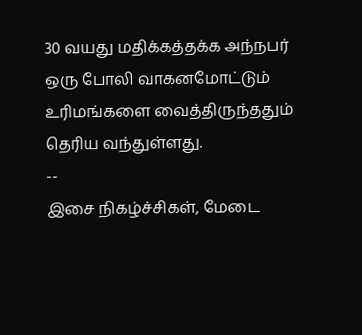30 வயது மதிக்கத்தக்க அந்நபர் ஒரு போலி வாகனமோட்டும் உரிமங்களை வைத்திருந்ததும் தெரிய வந்துள்ளது.
--
இசை நிகழ்ச்சிகள், மேடை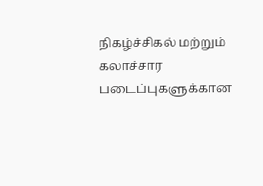நிகழ்ச்சிகல் மற்றும் கலாச்சார படைப்புகளுக்கான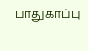பாதுகாப்பு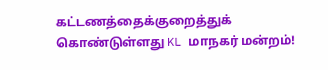கட்டணத்தைக்குறைத்துக் கொண்டுள்ளது KL மாநகர் மன்றம்!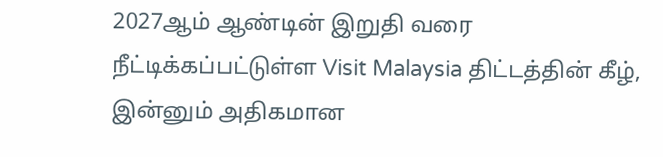2027ஆம் ஆண்டின் இறுதி வரை நீட்டிக்கப்பட்டுள்ள Visit Malaysia திட்டத்தின் கீழ், இன்னும் அதிகமான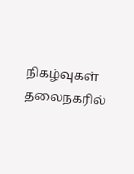நிகழ்வுகள் தலைநகரில்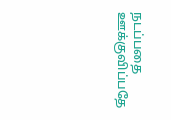நடப்பதை ஊக்குவிப்பதே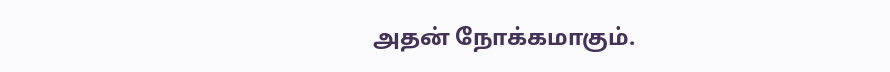அதன் நோக்கமாகும்.